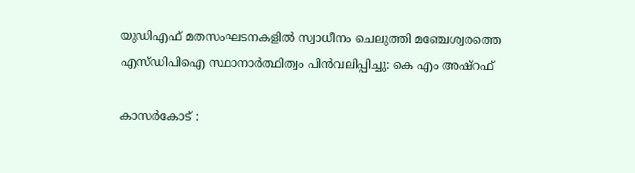യുഡിഎഫ് മതസംഘടനകളില്‍ സ്വാധീനം ചെലുത്തി മഞ്ചേശ്വരത്തെ എസ്ഡിപിഐ സ്ഥാനാര്‍ത്ഥിത്വം പിന്‍വലിപ്പിച്ചു: കെ എം അഷ്‌റഫ്

കാസര്‍കോട് :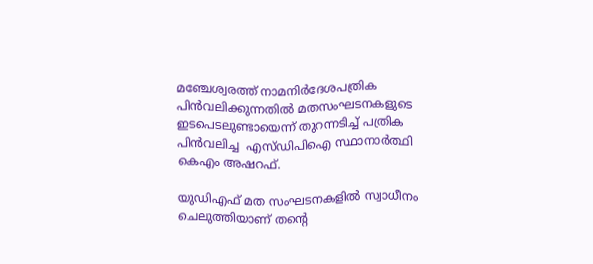മഞ്ചേശ്വരത്ത് നാമനിര്‍ദേശപത്രിക പിന്‍വലിക്കുന്നതില്‍ മതസംഘടനകളുടെ ഇടപെടലുണ്ടായെന്ന് തുറന്നടിച്ച് പത്രിക പിന്‍വലിച്ച  എസ്ഡിപിഐ സ്ഥാനാര്‍ത്ഥി കെഎം അഷറഫ്.

യുഡിഎഫ് മത സംഘടനകളില്‍ സ്വാധീനം ചെലുത്തിയാണ് തന്റെ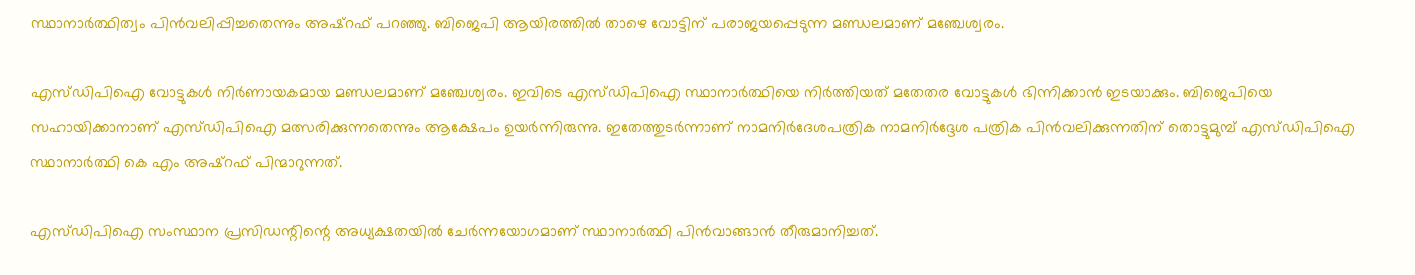സ്ഥാനാര്‍ത്ഥിത്വം പിന്‍വലിപ്പിച്ചതെന്നും അഷ്‌റഫ് പറഞ്ഞു. ബിജെപി ആയിരത്തില്‍ താഴെ വോട്ടിന് പരാജയപ്പെടുന്ന മണ്ഡലമാണ് മഞ്ചേശ്വരം.

എസ്ഡിപിഐ വോട്ടുകള്‍ നിര്‍ണായകമായ മണ്ഡലമാണ് മഞ്ചേശ്വരം. ഇവിടെ എസ്ഡിപിഐ സ്ഥാനാര്‍ത്ഥിയെ നിര്‍ത്തിയത് മതേതര വോട്ടുകള്‍ ഭിന്നിക്കാന്‍ ഇടയാക്കും. ബിജെപിയെ സഹായിക്കാനാണ് എസ്ഡിപിഐ മത്സരിക്കുന്നതെന്നും ആക്ഷേപം ഉയര്‍ന്നിരുന്നു. ഇതേത്തുടര്‍ന്നാണ് നാമനിര്‍ദേശപത്രിക നാമനിര്‍ദ്ദേശ പത്രിക പിന്‍വലിക്കുന്നതിന് തൊട്ടുമുമ്പ് എസ്ഡിപിഐ സ്ഥാനാര്‍ത്ഥി കെ എം അഷ്‌റഫ് പിന്മാറുന്നത്.

എസ്ഡിപിഐ സംസ്ഥാന പ്രസിഡന്റിന്റെ അധ്യക്ഷതയില്‍ ചേര്‍ന്നയോഗമാണ് സ്ഥാനാര്‍ത്ഥി പിന്‍വാങ്ങാന്‍ തീരുമാനിച്ചത്.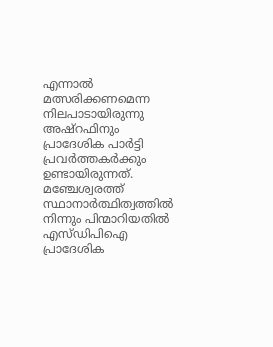എന്നാല്‍ മത്സരിക്കണമെന്ന നിലപാടായിരുന്നു അഷ്‌റഫിനും പ്രാദേശിക പാര്‍ട്ടി പ്രവര്‍ത്തകര്‍ക്കും ഉണ്ടായിരുന്നത്. മഞ്ചേശ്വരത്ത് സ്ഥാനാര്‍ത്ഥിത്വത്തില്‍ നിന്നും പിന്മാറിയതില്‍ എസ്ഡിപിഐ പ്രാദേശിക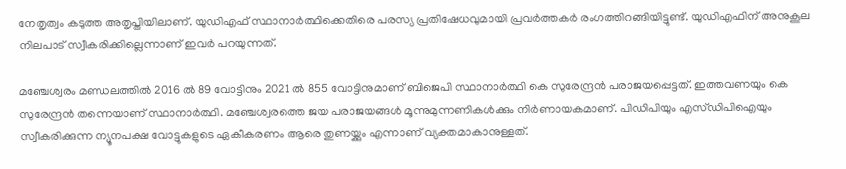നേതൃത്വം കടുത്ത അതൃപ്തിയിലാണ്. യുഡിഎഫ് സ്ഥാനാര്‍ത്ഥിക്കെതിരെ പരസ്യ പ്രതിഷേധവുമായി പ്രവര്‍ത്തകര്‍ രംഗത്തിറങ്ങിയിട്ടുണ്ട്. യുഡിഎഫിന് അനുകൂല നിലപാട് സ്വീകരിക്കില്ലെന്നാണ് ഇവര്‍ പറയുന്നത്.

മഞ്ചേശ്വരം മണ്ഡലത്തില്‍ 2016 ല്‍ 89 വോട്ടിനും 2021 ല്‍ 855 വോട്ടിനുമാണ് ബിജെപി സ്ഥാനാര്‍ത്ഥി കെ സുരേന്ദ്രന്‍ പരാജയപ്പെട്ടത്. ഇത്തവണയും കെ സുരേന്ദ്രന്‍ തന്നെയാണ് സ്ഥാനാര്‍ത്ഥി. മഞ്ചേശ്വരത്തെ ജയ പരാജയങ്ങള്‍ മൂന്നുമുന്നണികള്‍ക്കും നിര്‍ണായകമാണ്. പിഡിപിയും എസ്ഡിപിഐയും സ്വീകരിക്കുന്ന ന്യൂനപക്ഷ വോട്ടുകളുടെ ഏകീകരണം ആരെ തുണയ്ക്കും എന്നാണ് വ്യക്തമാകാനുള്ളത്.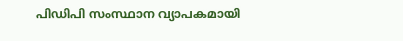പിഡിപി സംസ്ഥാന വ്യാപകമായി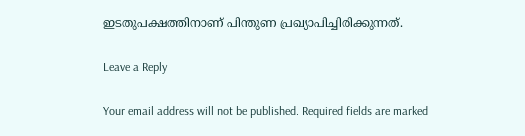ഇടതുപക്ഷത്തിനാണ് പിന്തുണ പ്രഖ്യാപിച്ചിരിക്കുന്നത്.

Leave a Reply

Your email address will not be published. Required fields are marked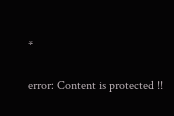*

error: Content is protected !!